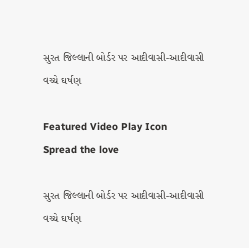સુરત જિલ્લાની બોર્ડર પર આદીવાસી-આદીવાસી વચ્ચે ઘર્ષણ

Featured Video Play Icon
Spread the love

સુરત જિલ્લાની બોર્ડર પર આદીવાસી-આદીવાસી વચ્ચે ઘર્ષણ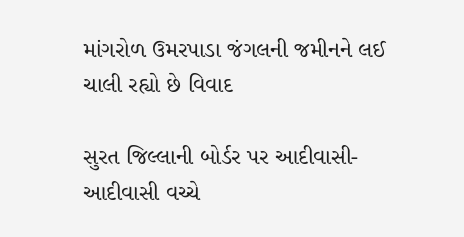માંગરોળ ઉમરપાડા જંગલની જમીનને લઈ ચાલી રહ્યો છે વિવાદ

સુરત જિલ્લાની બોર્ડર પર આદીવાસી-આદીવાસી વચ્ચે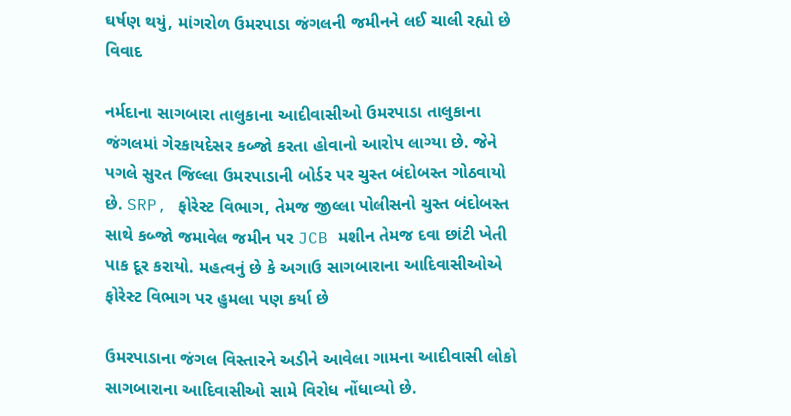ઘર્ષણ થયું, માંગરોળ ઉમરપાડા જંગલની જમીનને લઈ ચાલી રહ્યો છે વિવાદ

નર્મદાના સાગબારા તાલુકાના આદીવાસીઓ ઉમરપાડા તાલુકાના જંગલમાં ગેરકાયદેસર કબ્જો કરતા હોવાનો આરોપ લાગ્યા છે. જેને પગલે સુરત જિલ્લા ઉમરપાડાની બોર્ડર પર ચુસ્ત બંદોબસ્ત ગોઠવાયો છે. SRP, ફોરેસ્ટ વિભાગ, તેમજ જીલ્લા પોલીસનો ચુસ્ત બંદોબસ્ત સાથે કબ્જો જમાવેલ જમીન પર JCB મશીન તેમજ દવા છાંટી ખેતી પાક દૂર કરાયો. મહત્વનું છે કે અગાઉ સાગબારાના આદિવાસીઓએ ફોરેસ્ટ વિભાગ પર હુમલા પણ કર્યા છે

ઉમરપાડાના જંગલ વિસ્તારને અડીને આવેલા ગામના આદીવાસી લોકો સાગબારાના આદિવાસીઓ સામે વિરોધ નોંધાવ્યો છે.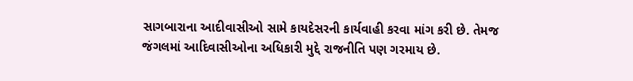સાગબારાના આદીવાસીઓ સામે કાયદેસરની કાર્યવાહી કરવા માંગ કરી છે. તેમજ જંગલમાં આદિવાસીઓના અધિકારી મુદ્દે રાજનીતિ પણ ગરમાય છે.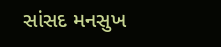સાંસદ મનસુખ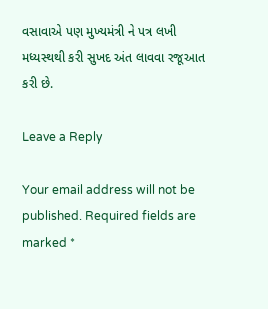વસાવાએ પણ મુખ્યમંત્રી ને પત્ર લખી મધ્યસ્થથી કરી સુખદ અંત લાવવા રજૂઆત કરી છે.

Leave a Reply

Your email address will not be published. Required fields are marked *